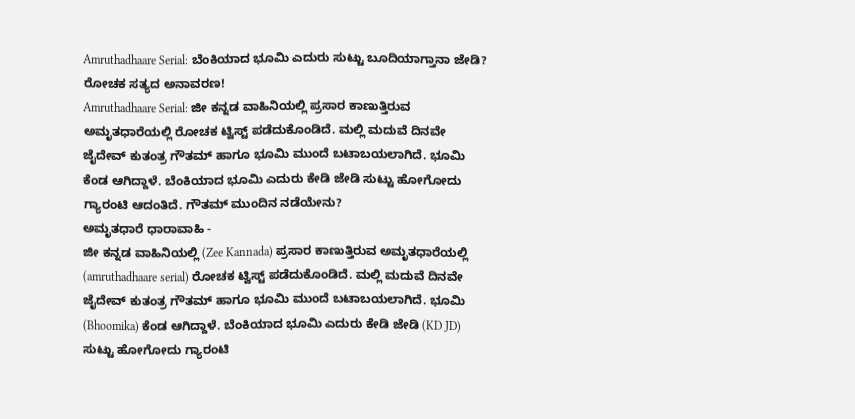Amruthadhaare Serial: ಬೆಂಕಿಯಾದ ಭೂಮಿ ಎದುರು ಸುಟ್ಟು ಬೂದಿಯಾಗ್ತಾನಾ ಜೇಡಿ? ರೋಚಕ ಸತ್ಯದ ಅನಾವರಣ!
Amruthadhaare Serial: ಜೀ ಕನ್ನಡ ವಾಹಿನಿಯಲ್ಲಿ ಪ್ರಸಾರ ಕಾಣುತ್ತಿರುವ ಅಮೃತಧಾರೆಯಲ್ಲಿ ರೋಚಕ ಟ್ವಿಸ್ಟ್ ಪಡೆದುಕೊಂಡಿದೆ. ಮಲ್ಲಿ ಮದುವೆ ದಿನವೇ ಜೈದೇವ್ ಕುತಂತ್ರ ಗೌತಮ್ ಹಾಗೂ ಭೂಮಿ ಮುಂದೆ ಬಟಾಬಯಲಾಗಿದೆ. ಭೂಮಿ ಕೆಂಡ ಆಗಿದ್ದಾಳೆ. ಬೆಂಕಿಯಾದ ಭೂಮಿ ಎದುರು ಕೇಡಿ ಜೇಡಿ ಸುಟ್ಟು ಹೋಗೋದು ಗ್ಯಾರಂಟಿ ಆದಂತಿದೆ. ಗೌತಮ್ ಮುಂದಿನ ನಡೆಯೇನು?
ಅಮೃತಧಾರೆ ಧಾರಾವಾಹಿ -
ಜೀ ಕನ್ನಡ ವಾಹಿನಿಯಲ್ಲಿ (Zee Kannada) ಪ್ರಸಾರ ಕಾಣುತ್ತಿರುವ ಅಮೃತಧಾರೆಯಲ್ಲಿ (amruthadhaare serial) ರೋಚಕ ಟ್ವಿಸ್ಟ್ ಪಡೆದುಕೊಂಡಿದೆ. ಮಲ್ಲಿ ಮದುವೆ ದಿನವೇ ಜೈದೇವ್ ಕುತಂತ್ರ ಗೌತಮ್ ಹಾಗೂ ಭೂಮಿ ಮುಂದೆ ಬಟಾಬಯಲಾಗಿದೆ. ಭೂಮಿ (Bhoomika) ಕೆಂಡ ಆಗಿದ್ದಾಳೆ. ಬೆಂಕಿಯಾದ ಭೂಮಿ ಎದುರು ಕೇಡಿ ಜೇಡಿ (KD JD) ಸುಟ್ಟು ಹೋಗೋದು ಗ್ಯಾರಂಟಿ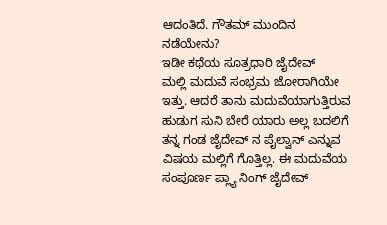ಆದಂತಿದೆ. ಗೌತಮ್ ಮುಂದಿನ ನಡೆಯೇನು?
ಇಡೀ ಕಥೆಯ ಸೂತ್ರಧಾರಿ ಜೈದೇವ್
ಮಲ್ಲಿ ಮದುವೆ ಸಂಭ್ರಮ ಜೋರಾಗಿಯೇ ಇತ್ತು. ಆದರೆ ತಾನು ಮದುವೆಯಾಗುತ್ತಿರುವ ಹುಡುಗ ಸುನಿ ಬೇರೆ ಯಾರು ಅಲ್ಲ ಬದಲಿಗೆ ತನ್ನ ಗಂಡ ಜೈದೇವ್ ನ ಪೈಲ್ವಾನ್ ಎನ್ನುವ ವಿಷಯ ಮಲ್ಲಿಗೆ ಗೊತ್ತಿಲ್ಲ. ಈ ಮದುವೆಯ ಸಂಪೂರ್ಣ ಪ್ಲ್ಯಾ ನಿಂಗ್ ಜೈದೇವ್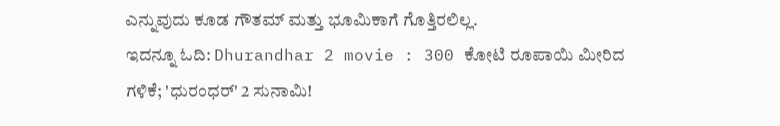ಎನ್ನುವುದು ಕೂಡ ಗೌತಮ್ ಮತ್ತು ಭೂಮಿಕಾಗೆ ಗೊತ್ತಿರಲಿಲ್ಲ.
ಇದನ್ನೂ ಓದಿ: Dhurandhar 2 movie : 300 ಕೋಟಿ ರೂಪಾಯಿ ಮೀರಿದ ಗಳಿಕೆ; 'ಧುರಂಧರ್' 2 ಸುನಾಮಿ!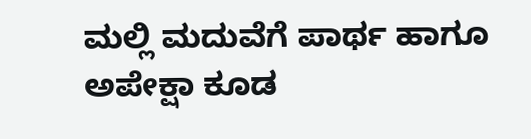ಮಲ್ಲಿ ಮದುವೆಗೆ ಪಾರ್ಥ ಹಾಗೂ ಅಪೇಕ್ಷಾ ಕೂಡ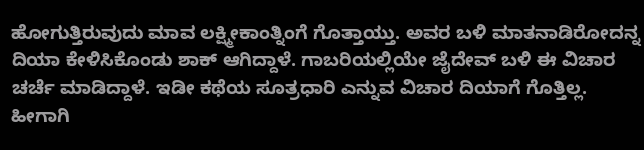ಹೋಗುತ್ತಿರುವುದು ಮಾವ ಲಕ್ಷ್ಮೀಕಾಂತ್ನಿಂಗೆ ಗೊತ್ತಾಯ್ತು. ಅವರ ಬಳಿ ಮಾತನಾಡಿರೋದನ್ನ ದಿಯಾ ಕೇಳಿಸಿಕೊಂಡು ಶಾಕ್ ಆಗಿದ್ದಾಳೆ. ಗಾಬರಿಯಲ್ಲಿಯೇ ಜೈದೇವ್ ಬಳಿ ಈ ವಿಚಾರ ಚರ್ಚೆ ಮಾಡಿದ್ದಾಳೆ. ಇಡೀ ಕಥೆಯ ಸೂತ್ರಧಾರಿ ಎನ್ನುವ ವಿಚಾರ ದಿಯಾಗೆ ಗೊತ್ತಿಲ್ಲ. ಹೀಗಾಗಿ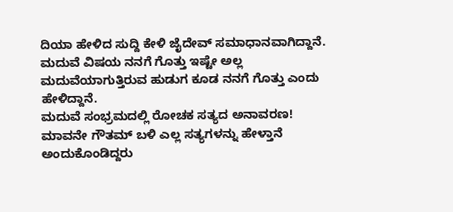ದಿಯಾ ಹೇಳಿದ ಸುದ್ದಿ ಕೇಳಿ ಜೈದೇವ್ ಸಮಾಧಾನವಾಗಿದ್ದಾನೆ. ಮದುವೆ ವಿಷಯ ನನಗೆ ಗೊತ್ತು ಇಷ್ಟೇ ಅಲ್ಲ ಮದುವೆಯಾಗುತ್ತಿರುವ ಹುಡುಗ ಕೂಡ ನನಗೆ ಗೊತ್ತು ಎಂದು ಹೇಳಿದ್ದಾನೆ.
ಮದುವೆ ಸಂಭ್ರಮದಲ್ಲಿ ರೋಚಕ ಸತ್ಯದ ಅನಾವರಣ!
ಮಾವನೇ ಗೌತಮ್ ಬಳಿ ಎಲ್ಲ ಸತ್ಯಗಳನ್ನು ಹೇಳ್ತಾನೆ ಅಂದುಕೊಂಡಿದ್ದರು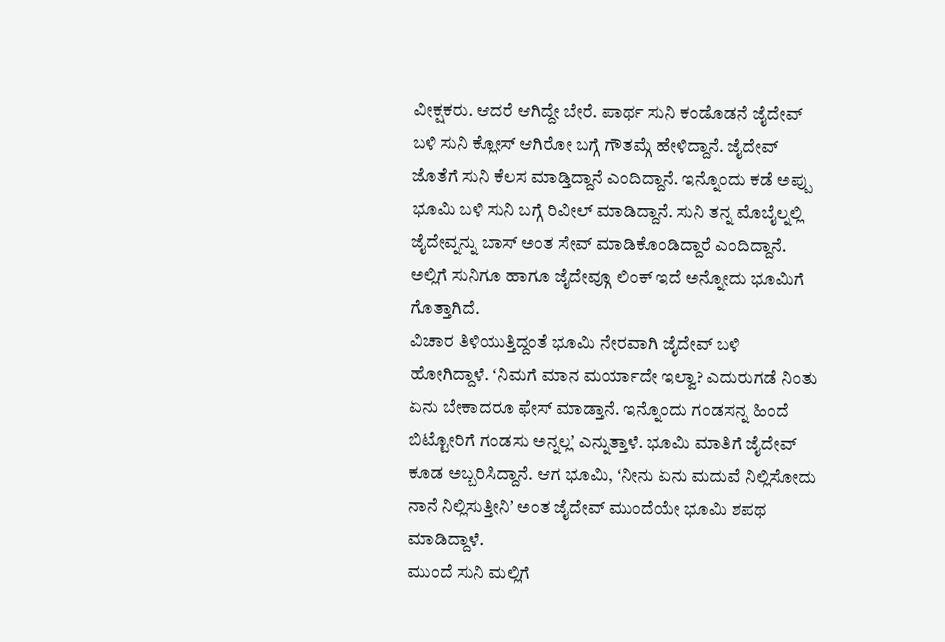ವೀಕ್ಷಕರು. ಆದರೆ ಆಗಿದ್ದೇ ಬೇರೆ. ಪಾರ್ಥ ಸುನಿ ಕಂಡೊಡನೆ ಜೈದೇವ್ ಬಳಿ ಸುನಿ ಕ್ಲೋಸ್ ಆಗಿರೋ ಬಗ್ಗೆ ಗೌತಮ್ಗೆ ಹೇಳಿದ್ದಾನೆ. ಜೈದೇವ್ ಜೊತೆಗೆ ಸುನಿ ಕೆಲಸ ಮಾಡ್ತಿದ್ದಾನೆ ಎಂದಿದ್ದಾನೆ. ಇನ್ನೊಂದು ಕಡೆ ಅಪ್ಪು ಭೂಮಿ ಬಳಿ ಸುನಿ ಬಗ್ಗೆ ರಿವೀಲ್ ಮಾಡಿದ್ದಾನೆ. ಸುನಿ ತನ್ನ ಮೊಬೈಲ್ನಲ್ಲಿ ಜೈದೇವ್ನನ್ನು ಬಾಸ್ ಅಂತ ಸೇವ್ ಮಾಡಿಕೊಂಡಿದ್ದಾರೆ ಎಂದಿದ್ದಾನೆ. ಅಲ್ಲಿಗೆ ಸುನಿಗೂ ಹಾಗೂ ಜೈದೇವ್ಗೂ ಲಿಂಕ್ ಇದೆ ಅನ್ನೋದು ಭೂಮಿಗೆ ಗೊತ್ತಾಗಿದೆ.
ವಿಚಾರ ತಿಳಿಯುತ್ತಿದ್ದಂತೆ ಭೂಮಿ ನೇರವಾಗಿ ಜೈದೇವ್ ಬಳಿ ಹೋಗಿದ್ದಾಳೆ. ʻನಿಮಗೆ ಮಾನ ಮರ್ಯಾದೇ ಇಲ್ವಾ? ಎದುರುಗಡೆ ನಿಂತು ಏನು ಬೇಕಾದರೂ ಫೇಸ್ ಮಾಡ್ತಾನೆ. ಇನ್ನೊಂದು ಗಂಡಸನ್ನ ಹಿಂದೆ ಬಿಟ್ಟೋರಿಗೆ ಗಂಡಸು ಅನ್ನಲ್ಲʼ ಎನ್ನುತ್ತಾಳೆ. ಭೂಮಿ ಮಾತಿಗೆ ಜೈದೇವ್ ಕೂಡ ಅಬ್ಬರಿಸಿದ್ದಾನೆ. ಆಗ ಭೂಮಿ, ʻನೀನು ಏನು ಮದುವೆ ನಿಲ್ಲಿಸೋದು ನಾನೆ ನಿಲ್ಲಿಸುತ್ತೀನಿʼ ಅಂತ ಜೈದೇವ್ ಮುಂದೆಯೇ ಭೂಮಿ ಶಪಥ ಮಾಡಿದ್ದಾಳೆ.
ಮುಂದೆ ಸುನಿ ಮಲ್ಲಿಗೆ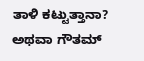ತಾಳಿ ಕಟ್ಟುತ್ತಾನಾ? ಅಥವಾ ಗೌತಮ್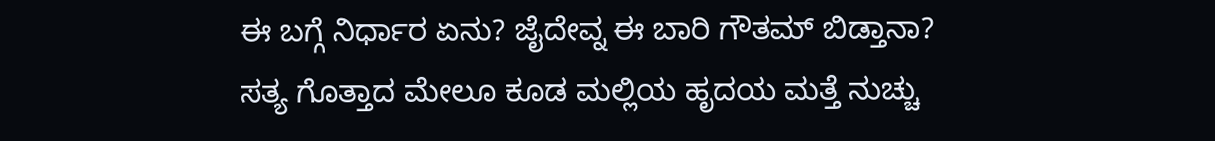ಈ ಬಗ್ಗೆ ನಿರ್ಧಾರ ಏನು? ಜೈದೇವ್ನ ಈ ಬಾರಿ ಗೌತಮ್ ಬಿಡ್ತಾನಾ? ಸತ್ಯ ಗೊತ್ತಾದ ಮೇಲೂ ಕೂಡ ಮಲ್ಲಿಯ ಹೃದಯ ಮತ್ತೆ ನುಚ್ಚು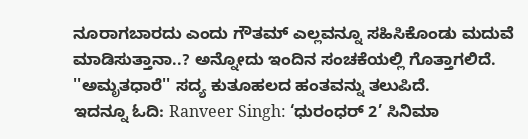ನೂರಾಗಬಾರದು ಎಂದು ಗೌತಮ್ ಎಲ್ಲವನ್ನೂ ಸಹಿಸಿಕೊಂಡು ಮದುವೆ ಮಾಡಿಸುತ್ತಾನಾ..? ಅನ್ನೋದು ಇಂದಿನ ಸಂಚಕೆಯಲ್ಲಿ ಗೊತ್ತಾಗಲಿದೆ. ''ಅಮೃತಧಾರೆ'' ಸದ್ಯ ಕುತೂಹಲದ ಹಂತವನ್ನು ತಲುಪಿದೆ.
ಇದನ್ನೂ ಓದಿ: Ranveer Singh: ‘ಧುರಂಧರ್ 2’ ಸಿನಿಮಾ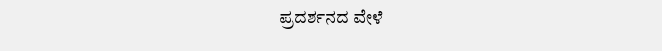ಪ್ರದರ್ಶನದ ವೇಳೆ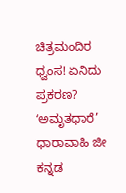ಚಿತ್ರಮಂದಿರ ಧ್ವಂಸ! ಏನಿದು ಪ್ರಕರಣ?
ʻಅಮೃತಧಾರೆ’ ಧಾರಾವಾಹಿ ಜೀ ಕನ್ನಡ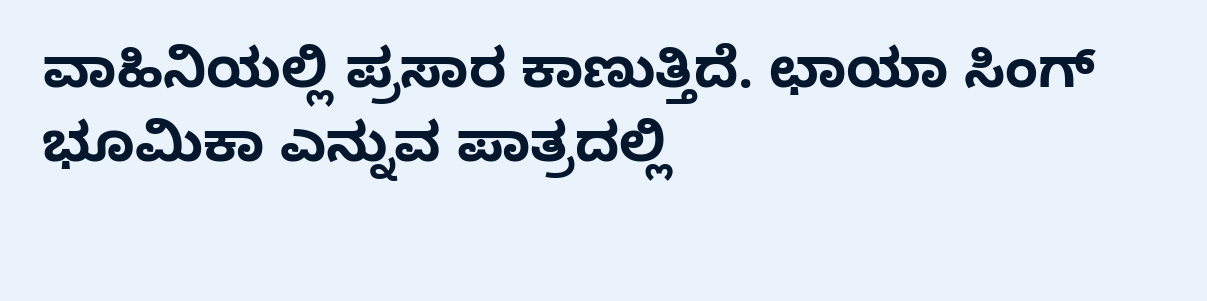ವಾಹಿನಿಯಲ್ಲಿ ಪ್ರಸಾರ ಕಾಣುತ್ತಿದೆ. ಛಾಯಾ ಸಿಂಗ್ ಭೂಮಿಕಾ ಎನ್ನುವ ಪಾತ್ರದಲ್ಲಿ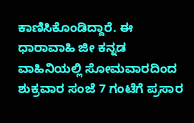ಕಾಣಿಸಿಕೊಂಡಿದ್ದಾರೆ. ಈ ಧಾರಾವಾಹಿ ಜೀ ಕನ್ನಡ ವಾಹಿನಿಯಲ್ಲಿ ಸೋಮವಾರದಿಂದ ಶುಕ್ರವಾರ ಸಂಜೆ 7 ಗಂಟೆಗೆ ಪ್ರಸಾರ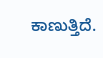ಕಾಣುತ್ತಿದೆ.